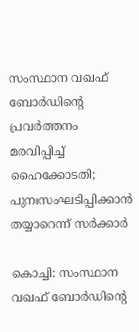സംസ്ഥാന വഖഫ് ബോർഡിന്റെ പ്രവർത്തനം മരവിപ്പിച്ച് ഹൈക്കോടതി; പുനഃസംഘടിപ്പിക്കാൻ തയ്യാറെന്ന് സർക്കാർ

കൊച്ചി: സംസ്ഥാന വഖഫ് ബോർഡിന്റെ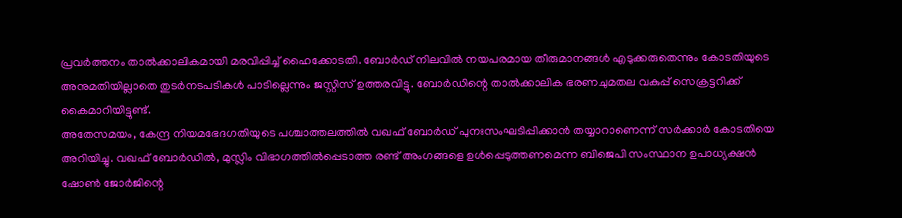പ്രവർത്തനം താൽക്കാലികമായി മരവിപ്പിച്ച് ഹൈക്കോടതി. ബോർഡ് നിലവിൽ നയപരമായ തീരുമാനങ്ങൾ എടുക്കരുതെന്നും കോടതിയുടെ അനുമതിയില്ലാതെ തുടർനടപടികൾ പാടില്ലെന്നും ജസ്റ്റിസ് ഉത്തരവിട്ടു. ബോർഡിന്റെ താൽക്കാലിക ഭരണചുമതല വകുപ്പ് സെക്രട്ടറിക്ക് കൈമാറിയിട്ടുണ്ട്.
അതേസമയം, കേന്ദ്ര നിയമഭേദഗതിയുടെ പശ്ചാത്തലത്തിൽ വഖഫ് ബോർഡ് പുനഃസംഘടിപ്പിക്കാൻ തയ്യാറാണെന്ന് സർക്കാർ കോടതിയെ അറിയിച്ചു. വഖഫ് ബോർഡിൽ, മുസ്ലിം വിഭാഗത്തിൽപ്പെടാത്ത രണ്ട് അംഗങ്ങളെ ഉൾപ്പെടുത്തണമെന്ന ബിജെപി സംസ്ഥാന ഉപാധ്യക്ഷൻ ഷോൺ ജോർജിന്റെ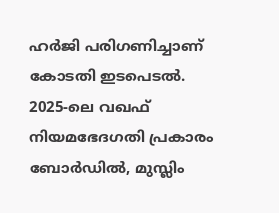ഹർജി പരിഗണിച്ചാണ് കോടതി ഇടപെടൽ.
2025-ലെ വഖഫ് നിയമഭേദഗതി പ്രകാരം ബോർഡിൽ, മുസ്ലിം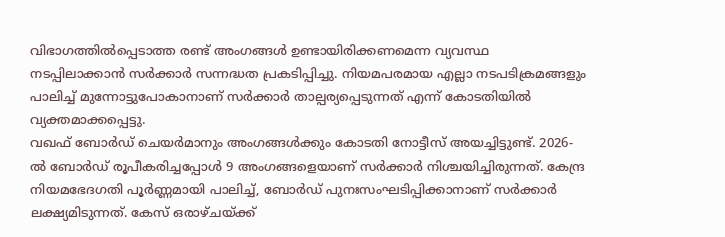വിഭാഗത്തിൽപ്പെടാത്ത രണ്ട് അംഗങ്ങൾ ഉണ്ടായിരിക്കണമെന്ന വ്യവസ്ഥ നടപ്പിലാക്കാൻ സർക്കാർ സന്നദ്ധത പ്രകടിപ്പിച്ചു. നിയമപരമായ എല്ലാ നടപടിക്രമങ്ങളും പാലിച്ച് മുന്നോട്ടുപോകാനാണ് സർക്കാർ താല്പര്യപ്പെടുന്നത് എന്ന് കോടതിയിൽ വ്യക്തമാക്കപ്പെട്ടു.
വഖഫ് ബോർഡ് ചെയർമാനും അംഗങ്ങൾക്കും കോടതി നോട്ടീസ് അയച്ചിട്ടുണ്ട്. 2026-ൽ ബോർഡ് രൂപീകരിച്ചപ്പോൾ 9 അംഗങ്ങളെയാണ് സർക്കാർ നിശ്ചയിച്ചിരുന്നത്. കേന്ദ്ര നിയമഭേദഗതി പൂർണ്ണമായി പാലിച്ച്, ബോർഡ് പുനഃസംഘടിപ്പിക്കാനാണ് സർക്കാർ ലക്ഷ്യമിടുന്നത്. കേസ് ഒരാഴ്ചയ്ക്ക്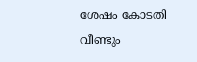ശേഷം കോടതി വീണ്ടും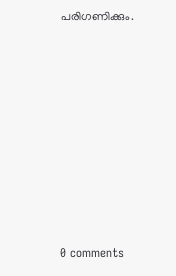പരിഗണിക്കും.










0 comments